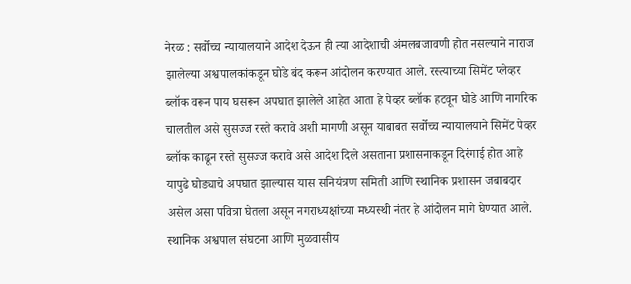नेरळ : सर्वोच्च न्यायालयाने आदेश देऊन ही त्या आदेशाची अंमलबजावणी होत नसल्याने नाराज झालेल्या अश्वपालकांकडून घोडे बंद करून आंदोलन करण्यात आले. रस्त्याच्या सिमेंट प्लेव्हर ब्लॉक वरून पाय घसरून अपघात झालेले आहेत आता हे पेव्हर ब्लॉक हटवून घोडे आणि नागरिक चालतील असे सुसज्ज रस्ते करावे अशी मागणी असून याबाबत सर्वोच्च न्यायालयाने सिमेंट पेव्हर ब्लॉक काढून रस्ते सुसज्ज करावे असे आदेश दिले असताना प्रशासनाकडून दिरंगाई होत आहे यापुढे घोड्याचे अपघात झाल्यास यास सनियंत्रण समिती आणि स्थानिक प्रशासन जबाबदार असेल असा पवित्रा घेतला असून नगराध्यक्षांच्या मध्यस्थी नंतर हे आंदोलन मागे घेण्यात आले.
स्थानिक अश्वपाल संघटना आणि मुळवासीय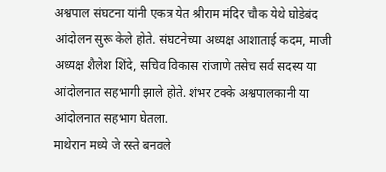अश्वपाल संघटना यांनी एकत्र येत श्रीराम मंदिर चौक येथे घोडेबंद आंदोलन सुरू केले होते. संघटनेच्या अध्यक्ष आशाताई कदम, माजी अध्यक्ष शैलेश शिंदे, सचिव विकास रांजाणे तसेच सर्व सदस्य या आंदोलनात सहभागी झाले होते. शंभर टक्के अश्वपालकानी या आंदोलनात सहभाग घेतला.
माथेरान मध्ये जे रस्ते बनवले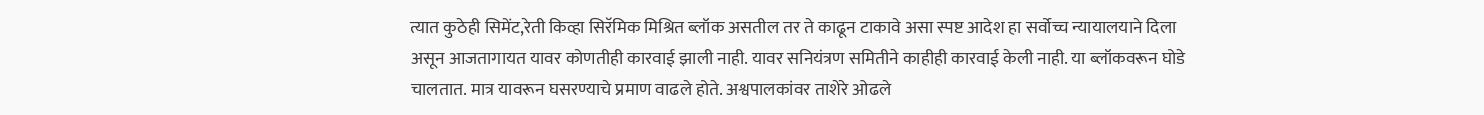त्यात कुठेही सिमेंट,रेती किव्हा सिरॅमिक मिश्रित ब्लॉक असतील तर ते काढून टाकावे असा स्पष्ट आदेश हा सर्वोच्च न्यायालयाने दिला असून आजतागायत यावर कोणतीही कारवाई झाली नाही. यावर सनियंत्रण समितीने काहीही कारवाई केली नाही. या ब्लॉकवरून घोडे चालतात. मात्र यावरून घसरण्याचे प्रमाण वाढले होते. अश्वपालकांवर ताशेरे ओढले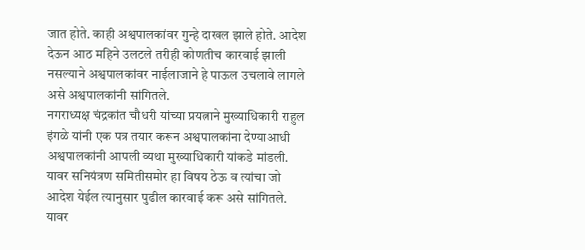जात होते. काही अश्वपालकांवर गुन्हे दाखल झाले होते. आदेश देऊन आठ महिने उलटले तरीही कोणतीच कारवाई झाली नसल्याने अश्वपालकांवर नाईलाजाने हे पाऊल उचलावे लागले असे अश्वपालकांनी सांगितले.
नगराध्यक्ष चंद्रकांत चौधरी यांच्या प्रयत्नाने मुख्याधिकारी राहुल इंगळे यांनी एक पत्र तयार करून अश्वपालकांना देण्याआधी अश्वपालकांनी आपली व्यथा मुख्याधिकारी यांकडे मांडली. यावर सनियंत्रण समितीसमोर हा विषय ठेऊ व त्यांचा जो आदेश येईल त्यानुसार पुढील कारवाई करू असे सांगितले. यावर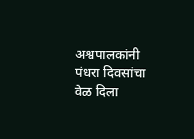अश्वपालकांनी पंधरा दिवसांचा वेळ दिला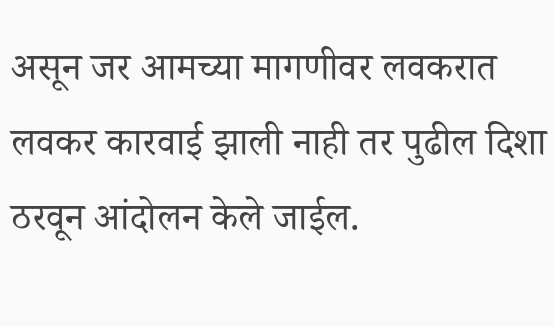असून जर आमच्या मागणीवर लवकरात लवकर कारवाई झाली नाही तर पुढील दिशा ठरवून आंदोलन केले जाईल.